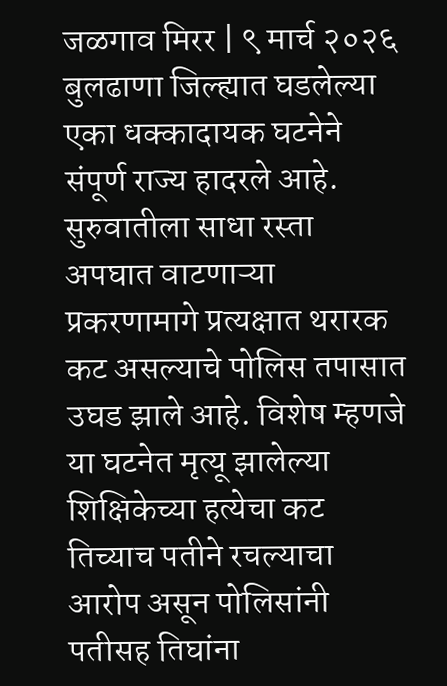जळगाव मिरर | ९ मार्च २०२६
बुलढाणा जिल्ह्यात घडलेल्या एका धक्कादायक घटनेने संपूर्ण राज्य हादरले आहे. सुरुवातीला साधा रस्ता अपघात वाटणाऱ्या प्रकरणामागे प्रत्यक्षात थरारक कट असल्याचे पोलिस तपासात उघड झाले आहे. विशेष म्हणजे या घटनेत मृत्यू झालेल्या शिक्षिकेच्या हत्येचा कट तिच्याच पतीने रचल्याचा आरोप असून पोलिसांनी पतीसह तिघांना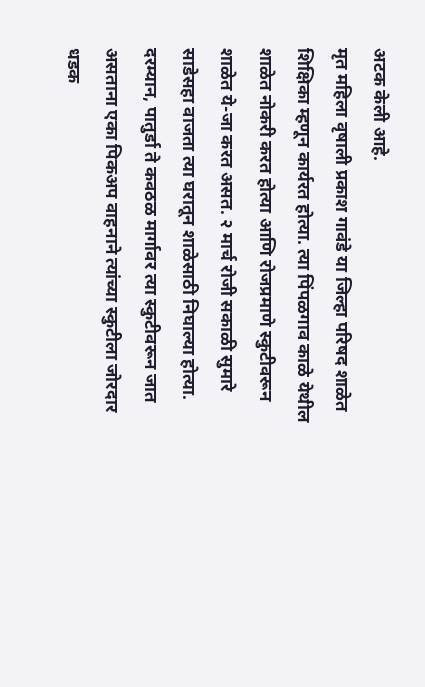अटक केली आहे.
मृत महिला वृषाली प्रकाश गावंडे या जिल्हा परिषद शाळेत शिक्षिका म्हणून कार्यरत होत्या. त्या पिंपळगाव काळे येथील शाळेत नोकरी करत होत्या आणि रोजप्रमाणे स्कुटीवरून शाळेत ये-जा करत असत. २ मार्च रोजी सकाळी सुमारे साडेसहा वाजता त्या घरातून शाळेसाठी निघाल्या होत्या. दरम्यान, पातुर्डा ते कवठळ मार्गावर त्या स्कुटीवरून जात असताना एका पिकअप वाहनाने त्यांच्या स्कुटीला जोरदार धडक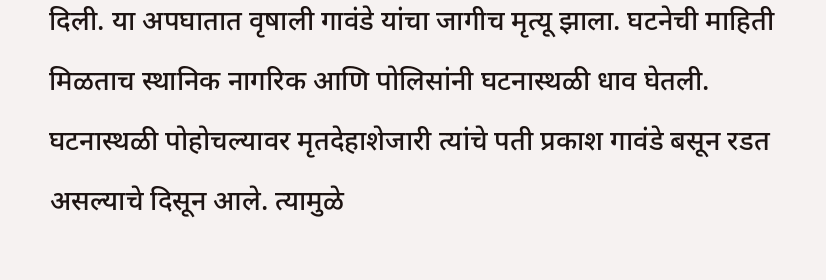दिली. या अपघातात वृषाली गावंडे यांचा जागीच मृत्यू झाला. घटनेची माहिती मिळताच स्थानिक नागरिक आणि पोलिसांनी घटनास्थळी धाव घेतली.
घटनास्थळी पोहोचल्यावर मृतदेहाशेजारी त्यांचे पती प्रकाश गावंडे बसून रडत असल्याचे दिसून आले. त्यामुळे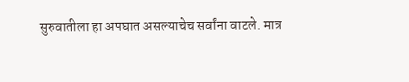सुरुवातीला हा अपघात असल्याचेच सर्वांना वाटले. मात्र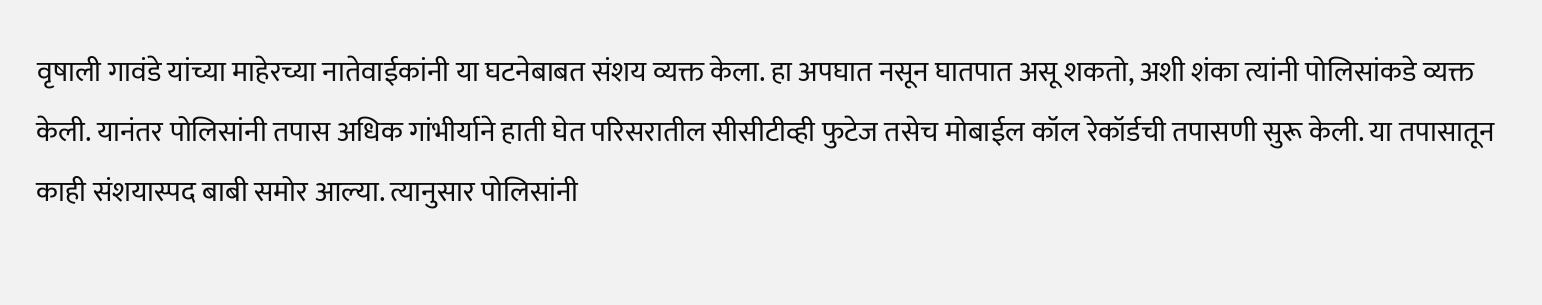वृषाली गावंडे यांच्या माहेरच्या नातेवाईकांनी या घटनेबाबत संशय व्यक्त केला. हा अपघात नसून घातपात असू शकतो, अशी शंका त्यांनी पोलिसांकडे व्यक्त केली. यानंतर पोलिसांनी तपास अधिक गांभीर्याने हाती घेत परिसरातील सीसीटीव्ही फुटेज तसेच मोबाईल कॉल रेकॉर्डची तपासणी सुरू केली. या तपासातून काही संशयास्पद बाबी समोर आल्या. त्यानुसार पोलिसांनी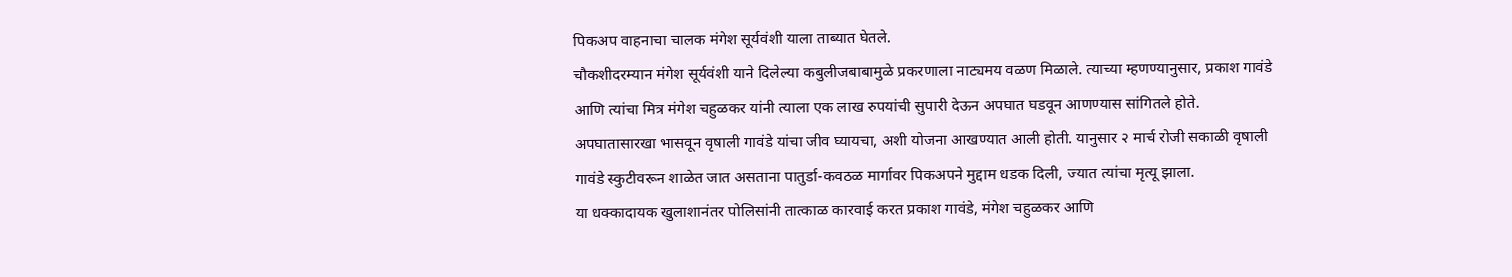पिकअप वाहनाचा चालक मंगेश सूर्यवंशी याला ताब्यात घेतले.
चौकशीदरम्यान मंगेश सूर्यवंशी याने दिलेल्या कबुलीजबाबामुळे प्रकरणाला नाट्यमय वळण मिळाले. त्याच्या म्हणण्यानुसार, प्रकाश गावंडे आणि त्यांचा मित्र मंगेश चहुळकर यांनी त्याला एक लाख रुपयांची सुपारी देऊन अपघात घडवून आणण्यास सांगितले होते. अपघातासारखा भासवून वृषाली गावंडे यांचा जीव घ्यायचा, अशी योजना आखण्यात आली होती. यानुसार २ मार्च रोजी सकाळी वृषाली गावंडे स्कुटीवरून शाळेत जात असताना पातुर्डा-कवठळ मार्गावर पिकअपने मुद्दाम धडक दिली, ज्यात त्यांचा मृत्यू झाला.
या धक्कादायक खुलाशानंतर पोलिसांनी तात्काळ कारवाई करत प्रकाश गावंडे, मंगेश चहुळकर आणि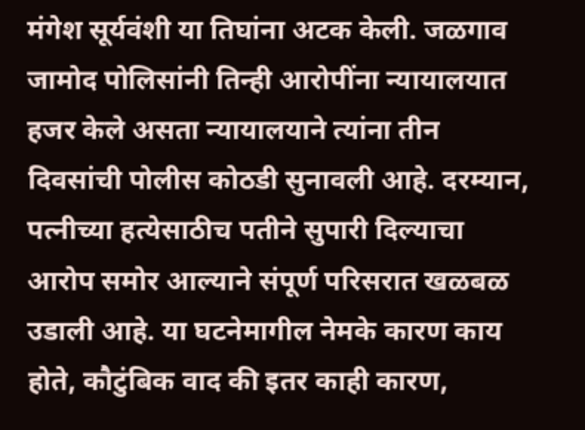मंगेश सूर्यवंशी या तिघांना अटक केली. जळगाव जामोद पोलिसांनी तिन्ही आरोपींना न्यायालयात हजर केले असता न्यायालयाने त्यांना तीन दिवसांची पोलीस कोठडी सुनावली आहे. दरम्यान, पत्नीच्या हत्येसाठीच पतीने सुपारी दिल्याचा आरोप समोर आल्याने संपूर्ण परिसरात खळबळ उडाली आहे. या घटनेमागील नेमके कारण काय होते, कौटुंबिक वाद की इतर काही कारण,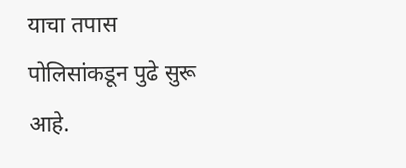याचा तपास पोलिसांकडून पुढे सुरू आहे.